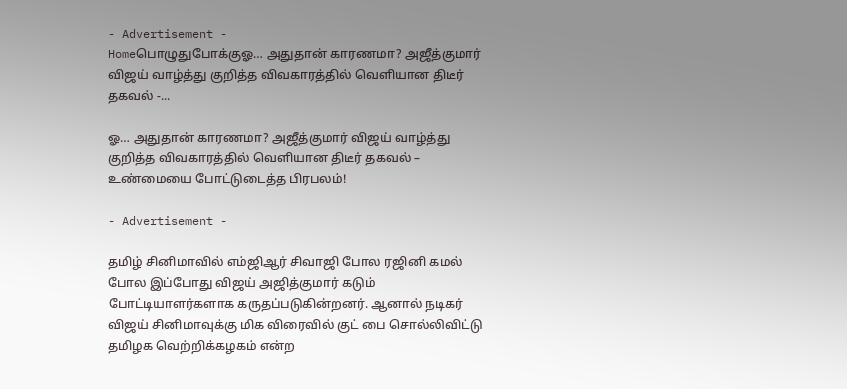- Advertisement -
Homeபொழுதுபோக்குஓ… அதுதான் காரணமா? அஜீத்குமார் விஜய் வாழ்த்து குறித்த விவகாரத்தில் வெளியான திடீர் தகவல் -...

ஓ… அதுதான் காரணமா? அஜீத்குமார் விஜய் வாழ்த்து குறித்த விவகாரத்தில் வெளியான திடீர் தகவல் – உண்மையை போட்டுடைத்த பிரபலம்!

- Advertisement -

தமிழ் சினிமாவில் எம்ஜிஆர் சிவாஜி போல ரஜினி கமல் போல இப்போது விஜய் அஜித்குமார் கடும் போட்டியாளர்களாக கருதப்படுகின்றனர். ஆனால் நடிகர் விஜய் சினிமாவுக்கு மிக விரைவில் குட் பை சொல்லிவிட்டு தமிழக வெற்றிக்கழகம் என்ற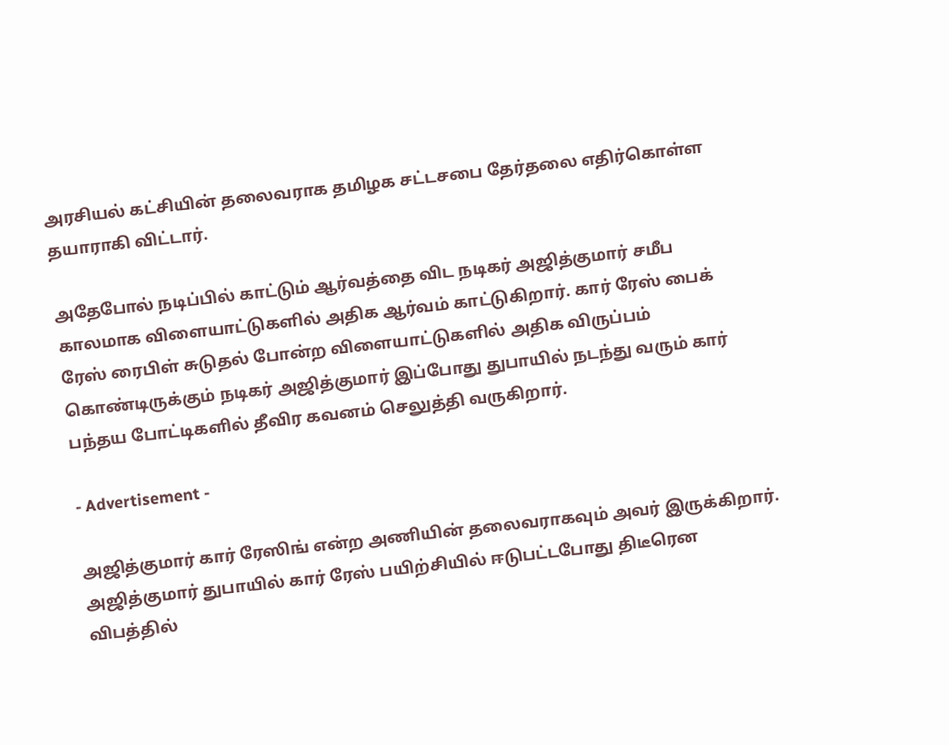அரசியல் கட்சியின் தலைவராக தமிழக சட்டசபை தேர்தலை எதிர்கொள்ள தயாராகி விட்டார்.

அதேபோல் நடிப்பில் காட்டும் ஆர்வத்தை விட நடிகர் அஜித்குமார் சமீப காலமாக விளையாட்டுகளில் அதிக ஆர்வம் காட்டுகிறார். கார் ரேஸ் பைக் ரேஸ் ரைபிள் சுடுதல் போன்ற விளையாட்டுகளில் அதிக விருப்பம் கொண்டிருக்கும் நடிகர் அஜித்குமார் இப்போது துபாயில் நடந்து வரும் கார் பந்தய போட்டிகளில் தீவிர கவனம் செலுத்தி வருகிறார்.

- Advertisement -

அஜித்குமார் கார் ரேஸிங் என்ற அணியின் தலைவராகவும் அவர் இருக்கிறார். அஜித்குமார் துபாயில் கார் ரேஸ் பயிற்சியில் ஈடுபட்டபோது திடீரென விபத்தில்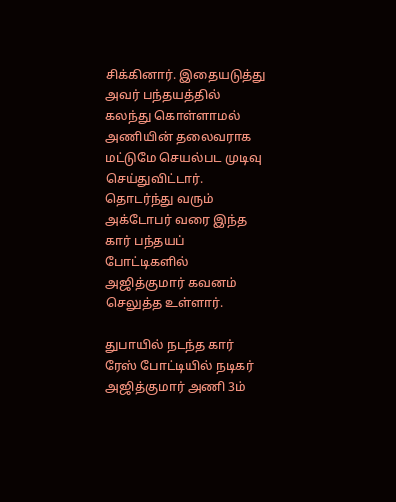சிக்கினார். இதையடுத்து அவர் பந்தயத்தில் கலந்து கொள்ளாமல் அணியின் தலைவராக மட்டுமே செயல்பட முடிவு செய்துவிட்டார். தொடர்ந்து வரும் அக்டோபர் வரை இந்த கார் பந்தயப் போட்டிகளில் அஜித்குமார் கவனம் செலுத்த உள்ளார்.

துபாயில் நடந்த கார் ரேஸ் போட்டியில் நடிகர் அஜித்குமார் அணி 3ம்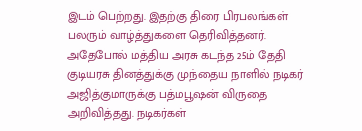இடம் பெற்றது. இதற்கு திரை பிரபலங்கள் பலரும் வாழ்த்துகளை தெரிவித்தனர். அதேபோல் மத்திய அரசு கடந்த 25ம் தேதி குடியரசு தினத்துக்கு முந்தைய நாளில் நடிகர் அஜித்குமாருக்கு பத்மபூஷன் விருதை அறிவித்தது. நடிகர்கள்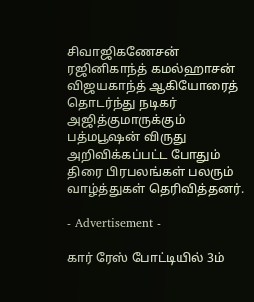சிவாஜிகணேசன் ரஜினிகாந்த் கமல்ஹாசன் விஜயகாந்த் ஆகியோரைத் தொடர்ந்து நடிகர் அஜித்குமாருக்கும் பத்மபூஷன் விருது அறிவிக்கப்பட்ட போதும் திரை பிரபலங்கள் பலரும் வாழ்த்துகள் தெரிவித்தனர்.

- Advertisement -

கார் ரேஸ் போட்டியில் 3ம்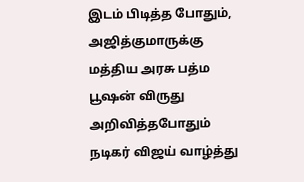இடம் பிடித்த போதும், அஜித்குமாருக்கு மத்திய அரசு பத்ம பூஷன் விருது அறிவித்தபோதும் நடிகர் விஜய் வாழ்த்து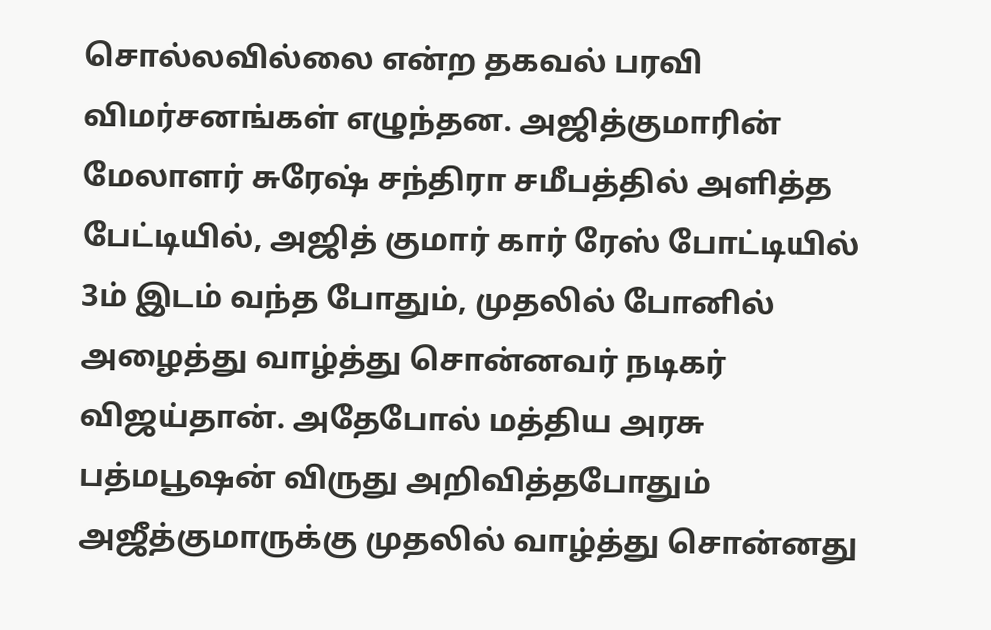சொல்லவில்லை என்ற தகவல் பரவி விமர்சனங்கள் எழுந்தன. அஜித்குமாரின் மேலாளர் சுரேஷ் சந்திரா சமீபத்தில் அளித்த பேட்டியில், அஜித் குமார் கார் ரேஸ் போட்டியில் 3ம் இடம் வந்த போதும், முதலில் போனில் அழைத்து வாழ்த்து சொன்னவர் நடிகர் விஜய்தான். அதேபோல் மத்திய அரசு பத்மபூஷன் விருது அறிவித்தபோதும் அஜீத்குமாருக்கு முதலில் வாழ்த்து சொன்னது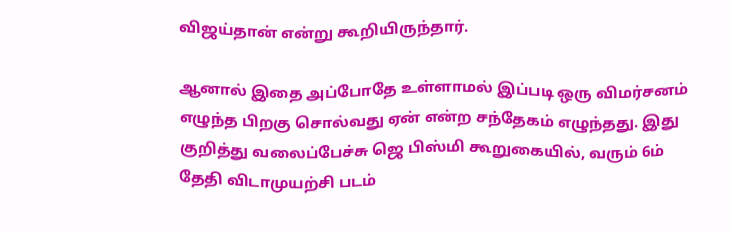விஜய்தான் என்று கூறியிருந்தார்.

ஆனால் இதை அப்போதே உள்ளாமல் இப்படி ஒரு விமர்சனம் எழுந்த பிறகு சொல்வது ஏன் என்ற சந்தேகம் எழுந்தது. இது குறித்து வலைப்பேச்சு ஜெ பிஸ்மி கூறுகையில், வரும் 6ம் தேதி விடாமுயற்சி படம்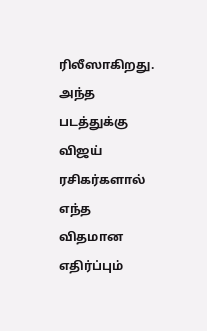ரிலீஸாகிறது. அந்த படத்துக்கு விஜய் ரசிகர்களால் எந்த விதமான எதிர்ப்பும்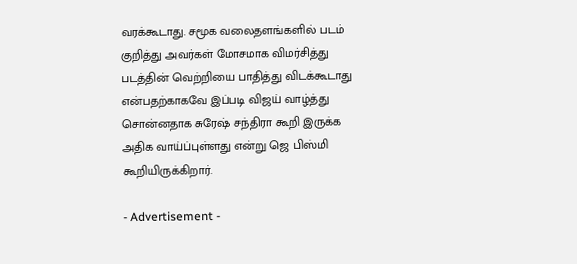வரக்கூடாது. சமூக வலைதளங்களில் படம் குறித்து அவர்கள் மோசமாக விமர்சித்து படத்தின் வெற்றியை பாதித்து விடக்கூடாது என்பதற்காகவே இப்படி விஜய் வாழ்த்து சொன்னதாக சுரேஷ் சந்திரா கூறி இருக்க அதிக வாய்ப்புள்ளது என்று ஜெ பிஸ்மி கூறியிருக்கிறார்.

- Advertisement -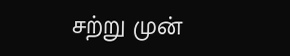சற்று முன்